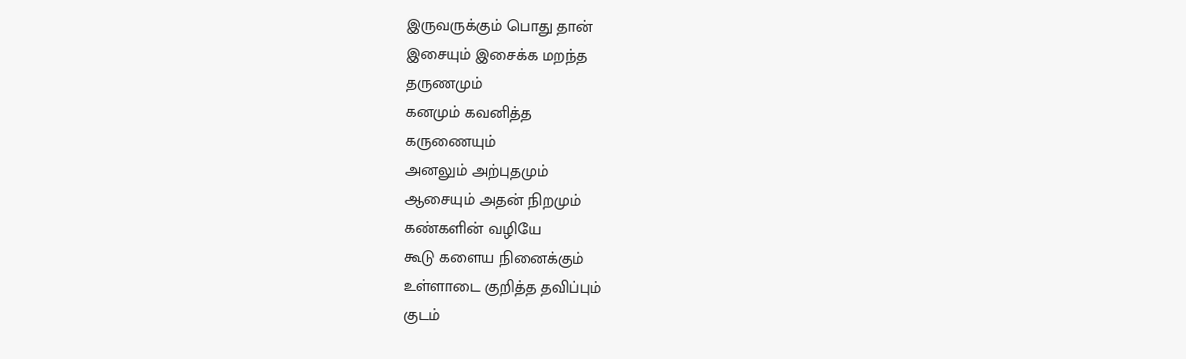இருவருக்கும் பொது தான்
இசையும் இசைக்க மறந்த
தருணமும்
கனமும் கவனித்த
கருணையும்
அனலும் அற்புதமும்
ஆசையும் அதன் நிறமும்
கண்களின் வழியே
கூடு களைய நினைக்கும்
உள்ளாடை குறித்த தவிப்பும்
குடம்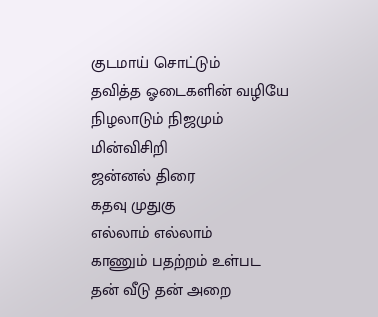குடமாய் சொட்டும்
தவித்த ஓடைகளின் வழியே
நிழலாடும் நிஜமும்
மின்விசிறி
ஜன்னல் திரை
கதவு முதுகு
எல்லாம் எல்லாம்
காணும் பதற்றம் உள்பட
தன் வீடு தன் அறை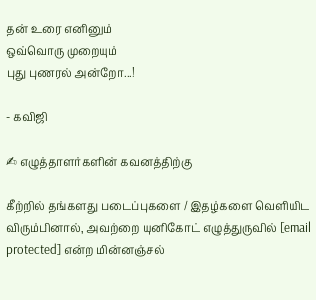தன் உரை எனினும்
ஒவ்வொரு முறையும்
புது புணரல் அன்றோ...!

- கவிஜி

✍ எழுத்தாளர்களின் கவனத்திற்கு

கீற்றில் தங்களது படைப்புகளை / இதழ்களை வெளியிட விரும்பினால், அவற்றை யுனிகோட் எழுத்துருவில் [email protected] என்ற மின்னஞ்சல்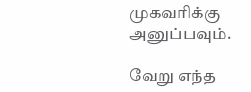முகவரிக்கு அனுப்பவும்.

வேறு எந்த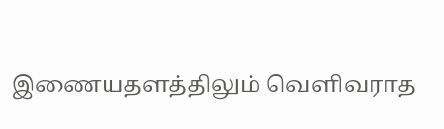இணையதளத்திலும் வெளிவராத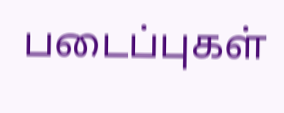படைப்புகள்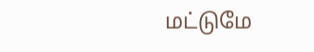மட்டுமே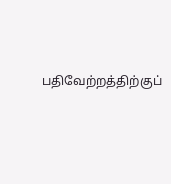பதிவேற்றத்திற்குப்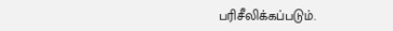பரிசீலிக்கப்படும்.